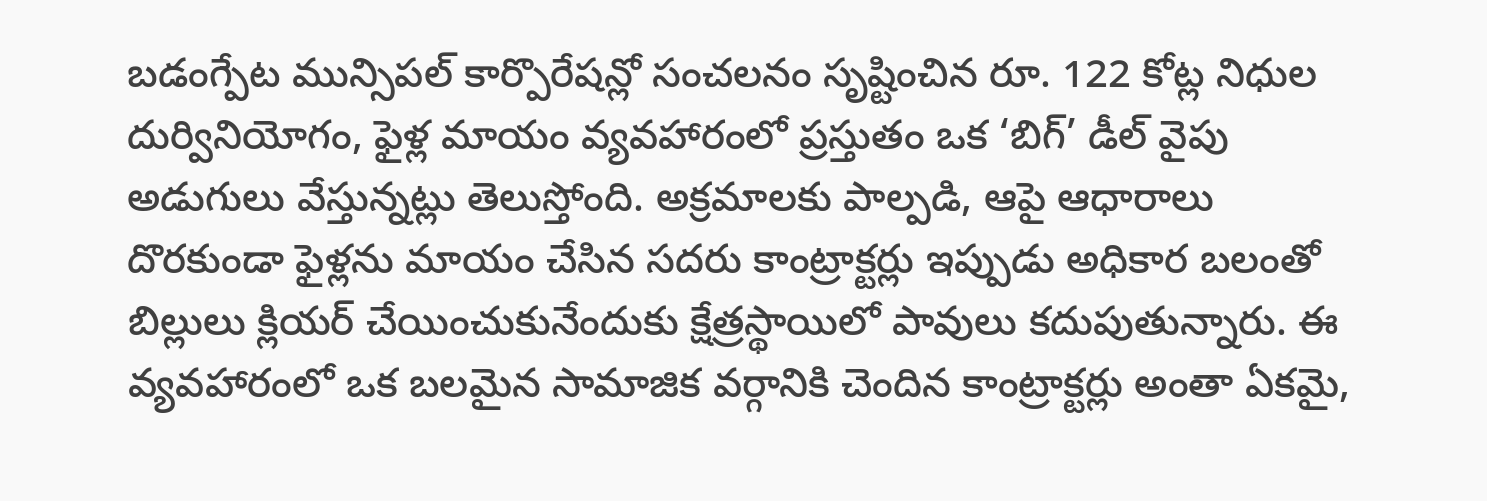బడంగ్పేట మున్సిపల్ కార్పొరేషన్లో సంచలనం సృష్టించిన రూ. 122 కోట్ల నిధుల దుర్వినియోగం, ఫైళ్ల మాయం వ్యవహారంలో ప్రస్తుతం ఒక ‘బిగ్’ డీల్ వైపు అడుగులు వేస్తున్నట్లు తెలుస్తోంది. అక్రమాలకు పాల్పడి, ఆపై ఆధారాలు దొరకుండా ఫైళ్లను మాయం చేసిన సదరు కాంట్రాక్టర్లు ఇప్పుడు అధికార బలంతో బిల్లులు క్లియర్ చేయించుకునేందుకు క్షేత్రస్థాయిలో పావులు కదుపుతున్నారు. ఈ వ్యవహారంలో ఒక బలమైన సామాజిక వర్గానికి చెందిన కాంట్రాక్టర్లు అంతా ఏకమై,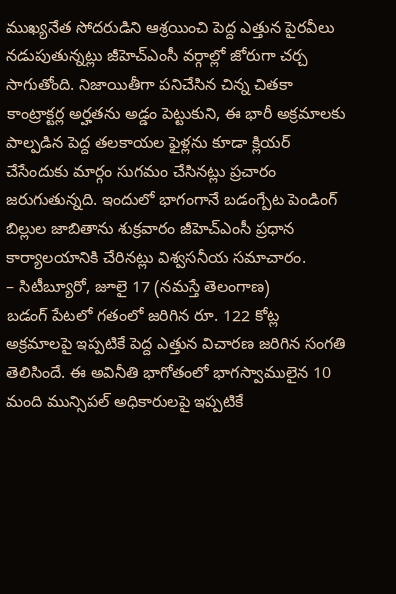ముఖ్యనేత సోదరుడిని ఆశ్రయించి పెద్ద ఎత్తున పైరవీలు నడుపుతున్నట్లు జీహెచ్ఎంసీ వర్గాల్లో జోరుగా చర్చ సాగుతోంది. నిజాయితీగా పనిచేసిన చిన్న చితకా కాంట్రాక్టర్ల అర్హతను అడ్డం పెట్టుకుని, ఈ భారీ అక్రమాలకు పాల్పడిన పెద్ద తలకాయల ఫైళ్లను కూడా క్లియర్ చేసేందుకు మార్గం సుగమం చేసినట్లు ప్రచారం జరుగుతున్నది. ఇందులో భాగంగానే బడంగ్పేట పెండింగ్ బిల్లుల జాబితాను శుక్రవారం జీహెచ్ఎంసీ ప్రధాన కార్యాలయానికి చేరినట్లు విశ్వసనీయ సమాచారం.
– సిటీబ్యూరో, జూలై 17 (నమస్తే తెలంగాణ)
బడంగ్ పేటలో గతంలో జరిగిన రూ. 122 కోట్ల అక్రమాలపై ఇప్పటికే పెద్ద ఎత్తున విచారణ జరిగిన సంగతి తెలిసిందే. ఈ అవినీతి భాగోతంలో భాగస్వాములైన 10 మంది మున్సిపల్ అధికారులపై ఇప్పటికే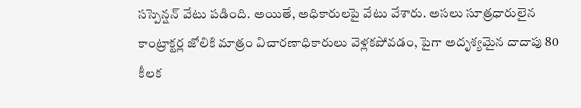సస్పెన్షన్ వేటు పడింది. అయితే, అధికారులపై వేటు వేశారు. అసలు సూత్రధారులైన కాంట్రాక్టర్ల జోలికి మాత్రం విచారణాధికారులు వెళ్లకపోవడం, పైగా అదృశ్యమైన దాదాపు 80 కీలక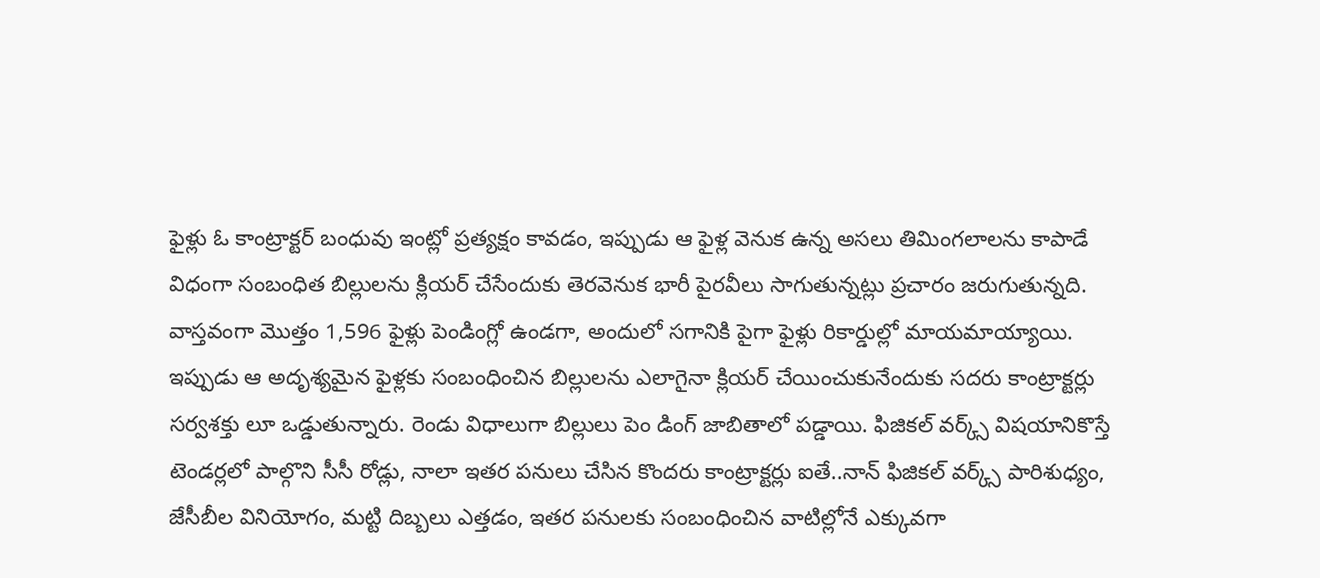ఫైళ్లు ఓ కాంట్రాక్టర్ బంధువు ఇంట్లో ప్రత్యక్షం కావడం, ఇప్పుడు ఆ ఫైళ్ల వెనుక ఉన్న అసలు తిమింగలాలను కాపాడే విధంగా సంబంధిత బిల్లులను క్లియర్ చేసేందుకు తెరవెనుక భారీ పైరవీలు సాగుతున్నట్లు ప్రచారం జరుగుతున్నది.
వాస్తవంగా మొత్తం 1,596 ఫైళ్లు పెండింగ్లో ఉండగా, అందులో సగానికి పైగా ఫైళ్లు రికార్డుల్లో మాయమాయ్యాయి. ఇప్పుడు ఆ అదృశ్యమైన ఫైళ్లకు సంబంధించిన బిల్లులను ఎలాగైనా క్లియర్ చేయించుకునేందుకు సదరు కాంట్రాక్టర్లు సర్వశక్తు లూ ఒడ్డుతున్నారు. రెండు విధాలుగా బిల్లులు పెం డింగ్ జాబితాలో పడ్డాయి. ఫిజికల్ వర్క్స్ విషయానికొస్తే టెండర్లలో పాల్గొని సీసీ రోడ్లు, నాలా ఇతర పనులు చేసిన కొందరు కాంట్రాక్టర్లు ఐతే..నాన్ ఫిజికల్ వర్క్స్ పారిశుధ్యం, జేసీబీల వినియోగం, మట్టి దిబ్బలు ఎత్తడం, ఇతర పనులకు సంబంధించిన వాటిల్లోనే ఎక్కువగా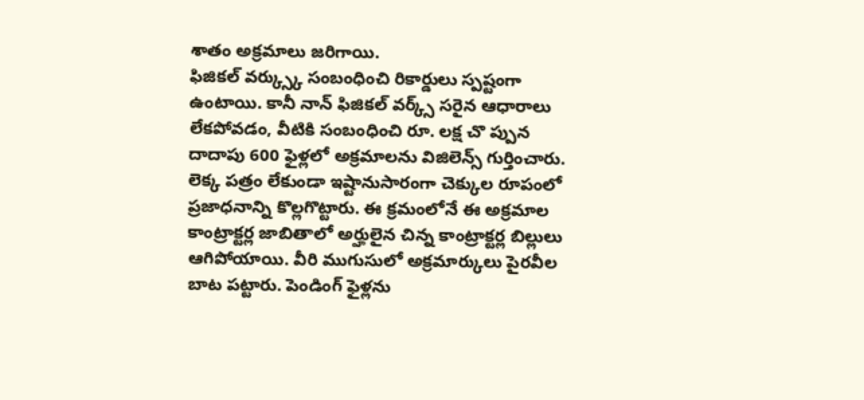శాతం అక్రమాలు జరిగాయి.
ఫిజికల్ వర్క్స్కు సంబంధించి రికార్డులు స్పష్టంగా ఉంటాయి. కానీ నాన్ ఫిజికల్ వర్క్స్ సరైన ఆధారాలు లేకపోవడం, వీటికి సంబంధించి రూ. లక్ష చొ ప్పున దాదాపు 600 ఫైళ్లలో అక్రమాలను విజిలెన్స్ గుర్తించారు. లెక్క పత్రం లేకుండా ఇష్టానుసారంగా చెక్కుల రూపంలో ప్రజాధనాన్ని కొల్లగొట్టారు. ఈ క్రమంలోనే ఈ అక్రమాల కాంట్రాక్టర్ల జాబితాలో అర్హులైన చిన్న కాంట్రాక్టర్ల బిల్లులు ఆగిపోయాయి. వీరి ముగుసులో అక్రమార్కులు పైరవీల బాట పట్టారు. పెండింగ్ ఫైళ్లను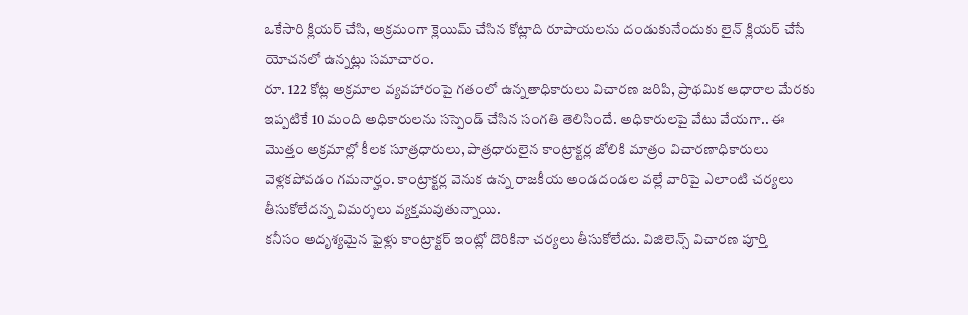ఒకేసారి క్లియర్ చేసి, అక్రమంగా క్లెయిమ్ చేసిన కోట్లాది రూపాయలను దండుకునేందుకు లైన్ క్లియర్ చేసే యోచనలో ఉన్నట్లు సమాచారం.
రూ. 122 కోట్ల అక్రమాల వ్యవహారంపై గతంలో ఉన్నతాధికారులు విచారణ జరిపి, ప్రాథమిక ఆధారాల మేరకు ఇప్పటికే 10 మంది అధికారులను సస్పెండ్ చేసిన సంగతి తెలిసిందే. అధికారులపై వేటు వేయగా.. ఈ మొత్తం అక్రమాల్లో కీలక సూత్రధారులు, పాత్రధారులైన కాంట్రాక్టర్ల జోలికి మాత్రం విచారణాధికారులు వెళ్లకపోవడం గమనార్హం. కాంట్రాక్టర్ల వెనుక ఉన్న రాజకీయ అండదండల వల్లే వారిపై ఎలాంటి చర్యలు తీసుకోలేదన్న విమర్శలు వ్యక్తమవుతున్నాయి.
కనీసం అదృశ్యమైన ఫైళ్లు కాంట్రాక్టర్ ఇంట్లో దొరికినా చర్యలు తీసుకోలేదు. విజిలెన్స్ విచారణ పూర్తి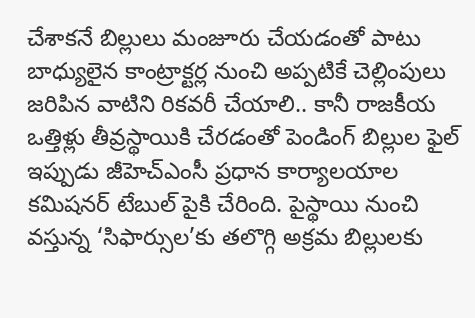చేశాకనే బిల్లులు మంజూరు చేయడంతో పాటు బాధ్యులైన కాంట్రాక్టర్ల నుంచి అప్పటికే చెల్లింపులు జరిపిన వాటిని రికవరీ చేయాలి.. కానీ రాజకీయ ఒత్తిళ్లు తీవ్రస్థాయికి చేరడంతో పెండింగ్ బిల్లుల ఫైల్ ఇప్పుడు జీహెచ్ఎంసీ ప్రధాన కార్యాలయాల కమిషనర్ టేబుల్ పైకి చేరింది. పైస్థాయి నుంచి వస్తున్న ‘సిఫార్సుల’కు తలొగ్గి అక్రమ బిల్లులకు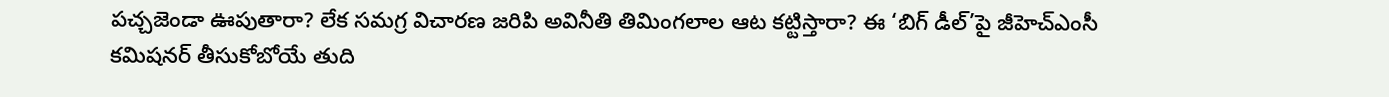పచ్చజెండా ఊపుతారా? లేక సమగ్ర విచారణ జరిపి అవినీతి తిమింగలాల ఆట కట్టిస్తారా? ఈ ‘బిగ్ డీల్’పై జీహెచ్ఎంసీ కమిషనర్ తీసుకోబోయే తుది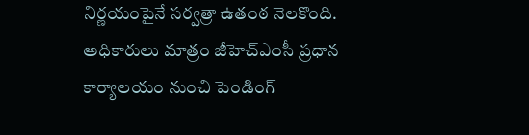నిర్ణయంపైనే సర్వత్రా ఉతంఠ నెలకొంది.
అధికారులు మాత్రం జీహెచ్ఎంసీ ప్రధాన కార్యాలయం నుంచి పెండింగ్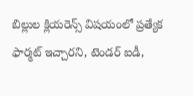బిల్లుల క్లియరెన్స్ విషయంలో ప్రత్యేక ఫార్మట్ ఇచ్చారని, టెండర్ ఐడీ,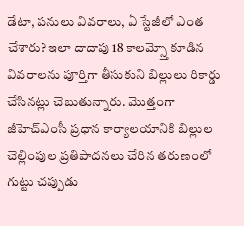డేటా, పనులు వివరాలు, ఏ స్టేజీలో ఎంత చేశారు? ఇలా దాదాపు 18 కాలమ్స్తో కూడిన వివరాలను పూర్తిగా తీసుకుని బిల్లులు రికార్డు చేసినట్లు చెబుతున్నారు. మొత్తంగా జీహెచ్ఎంసీ ప్రధాన కార్యాలయానికి బిల్లుల చెల్లింపుల ప్రతిపాదనలు చేరిన తరుణంలో గుట్టు చప్పుడు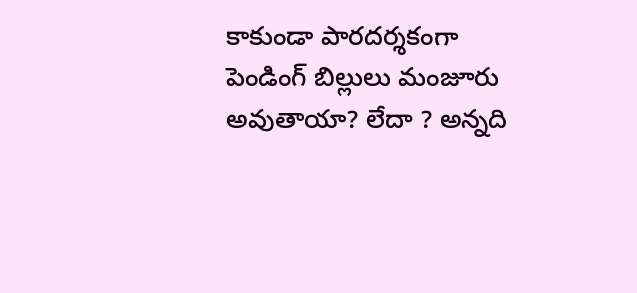కాకుండా పారదర్శకంగా పెండింగ్ బిల్లులు మంజూరు అవుతాయా? లేదా ? అన్నది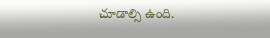చూడాల్సి ఉంది.